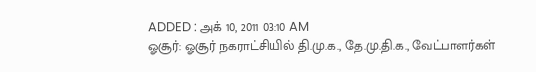ADDED : அக் 10, 2011 03:10 AM
ஓசூர்: ஓசூர் நகராட்சியில் தி.மு.க., தே.மு.தி.க., வேட்பாளர்கள்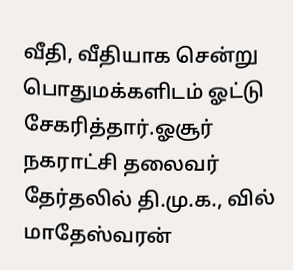வீதி, வீதியாக சென்று பொதுமக்களிடம் ஓட்டு சேகரித்தார்.ஓசூர் நகராட்சி தலைவர் தேர்தலில் தி.மு.க., வில் மாதேஸ்வரன்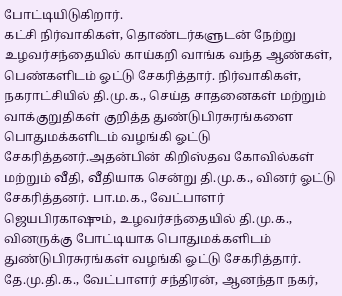போட்டியிடுகிறார்.
கட்சி நிர்வாகிகள், தொண்டர்களுடன் நேற்று உழவர்சந்தையில் காய்கறி வாங்க வந்த ஆண்கள், பெண்களிடம் ஓட்டு சேகரித்தார். நிர்வாகிகள், நகராட்சியில் தி.மு.க., செய்த சாதனைகள் மற்றும் வாக்குறுதிகள் குறித்த துண்டுபிரசுரங்களை பொதுமக்களிடம் வழங்கி ஓட்டு சேகரித்தனர்.அதன்பின் கிறிஸ்தவ கோவில்கள் மற்றும் வீதி, வீதியாக சென்று தி.மு.க., வினர் ஓட்டு சேகரித்தனர். பா.ம.க., வேட்பாளர் ஜெயபிரகாஷும், உழவர்சந்தையில் தி.மு.க., வினருக்கு போட்டியாக பொதுமக்களிடம் துண்டுபிரசுரங்கள் வழங்கி ஓட்டு சேகரித்தார். தே.மு.தி.க., வேட்பாளர் சந்திரன், ஆனந்தா நகர்,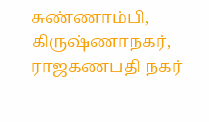சுண்ணாம்பி, கிருஷ்ணாநகர், ராஜகணபதி நகர்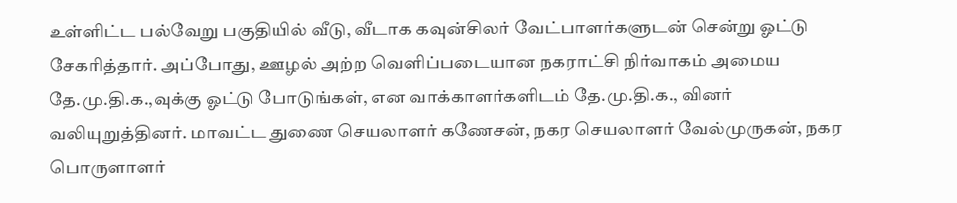உள்ளிட்ட பல்வேறு பகுதியில் வீடு, வீடாக கவுன்சிலர் வேட்பாளர்களுடன் சென்று ஓட்டு சேகரித்தார். அப்போது, ஊழல் அற்ற வெளிப்படையான நகராட்சி நிர்வாகம் அமைய தே.மு.தி.க.,வுக்கு ஓட்டு போடுங்கள், என வாக்காளர்களிடம் தே.மு.தி.க., வினர் வலியுறுத்தினர். மாவட்ட துணை செயலாளர் கணேசன், நகர செயலாளர் வேல்முருகன், நகர பொருளாளர்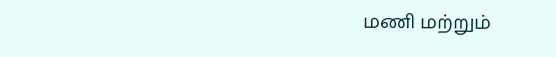மணி மற்றும்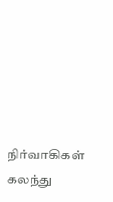நிர்வாகிகள் கலந்து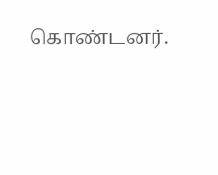கொண்டனர்.